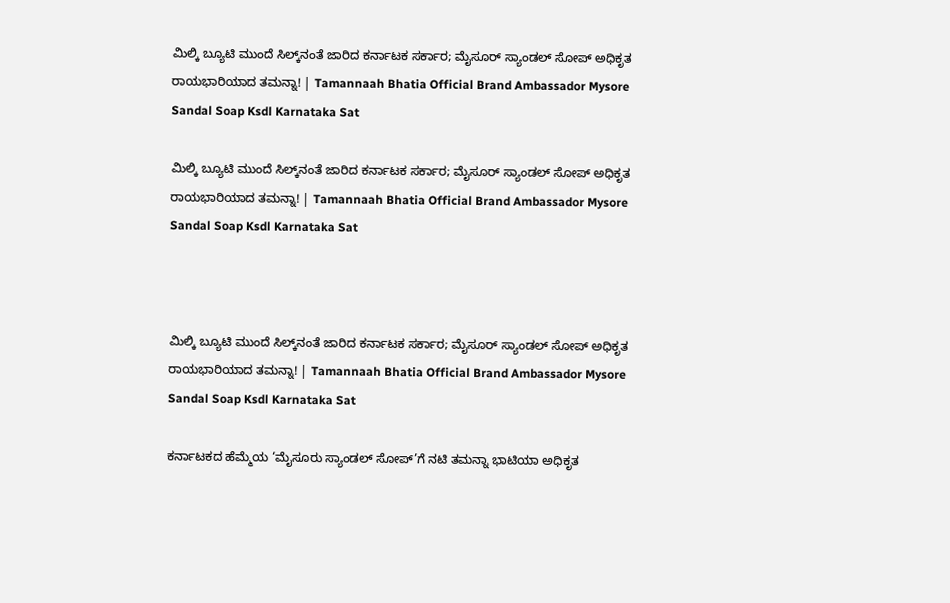ಮಿಲ್ಕಿ ಬ್ಯೂಟಿ ಮುಂದೆ ಸಿಲ್ಕ್‌ನಂತೆ ಜಾರಿದ ಕರ್ನಾಟಕ ಸರ್ಕಾರ; ಮೈಸೂರ್ ಸ್ಯಾಂಡಲ್ ಸೋಪ್ ಅಧಿಕೃತ ರಾಯಭಾರಿಯಾದ ತಮನ್ನಾ! | Tamannaah Bhatia Official Brand Ambassador Mysore Sandal Soap Ksdl Karnataka Sat

ಮಿಲ್ಕಿ ಬ್ಯೂಟಿ ಮುಂದೆ ಸಿಲ್ಕ್‌ನಂತೆ ಜಾರಿದ ಕರ್ನಾಟಕ ಸರ್ಕಾರ; ಮೈಸೂರ್ ಸ್ಯಾಂಡಲ್ ಸೋಪ್ ಅಧಿಕೃತ ರಾಯಭಾರಿಯಾದ ತಮನ್ನಾ! | Tamannaah Bhatia Official Brand Ambassador Mysore Sandal Soap Ksdl Karnataka Sat



ಮಿಲ್ಕಿ ಬ್ಯೂಟಿ ಮುಂದೆ ಸಿಲ್ಕ್‌ನಂತೆ ಜಾರಿದ ಕರ್ನಾಟಕ ಸರ್ಕಾರ; ಮೈಸೂರ್ ಸ್ಯಾಂಡಲ್ ಸೋಪ್ ಅಧಿಕೃತ ರಾಯಭಾರಿಯಾದ ತಮನ್ನಾ! | Tamannaah Bhatia Official Brand Ambassador Mysore Sandal Soap Ksdl Karnataka Sat

ಕರ್ನಾಟಕದ ಹೆಮ್ಮೆಯ ‘ಮೈಸೂರು ಸ್ಯಾಂಡಲ್ ಸೋಪ್‌’ಗೆ ನಟಿ ತಮನ್ನಾ ಭಾಟಿಯಾ ಅಧಿಕೃತ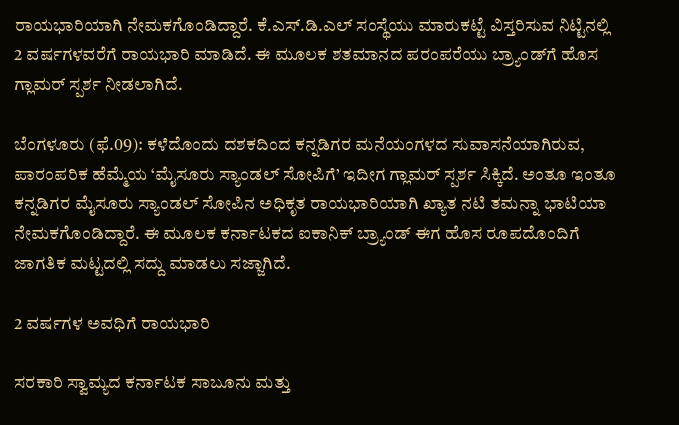ರಾಯಭಾರಿಯಾಗಿ ನೇಮಕಗೊಂಡಿದ್ದಾರೆ. ಕೆ.ಎಸ್.ಡಿ.ಎಲ್ ಸಂಸ್ಥೆಯು ಮಾರುಕಟ್ಟೆ ವಿಸ್ತರಿಸುವ ನಿಟ್ಟಿನಲ್ಲಿ 2 ವರ್ಷಗಳವರೆಗೆ ರಾಯಭಾರಿ ಮಾಡಿದೆ. ಈ ಮೂಲಕ ಶತಮಾನದ ಪರಂಪರೆಯು ಬ್ರ್ಯಾಂಡ್‌ಗೆ ಹೊಸ ಗ್ಲಾಮರ್ ಸ್ಪರ್ಶ ನೀಡಲಾಗಿದೆ.

ಬೆಂಗಳೂರು (ಫೆ.09): ಕಳೆದೊಂದು ದಶಕದಿಂದ ಕನ್ನಡಿಗರ ಮನೆಯಂಗಳದ ಸುವಾಸನೆಯಾಗಿರುವ, ಪಾರಂಪರಿಕ ಹೆಮ್ಮೆಯ ‘ಮೈಸೂರು ಸ್ಯಾಂಡಲ್ ಸೋಪಿಗೆ’ ಇದೀಗ ಗ್ಲಾಮರ್ ಸ್ಪರ್ಶ ಸಿಕ್ಕಿದೆ. ಅಂತೂ ಇಂತೂ ಕನ್ನಡಿಗರ ಮೈಸೂರು ಸ್ಯಾಂಡಲ್ ಸೋಪಿನ ಅಧಿಕೃತ ರಾಯಭಾರಿಯಾಗಿ ಖ್ಯಾತ ನಟಿ ತಮನ್ನಾ ಭಾಟಿಯಾ ನೇಮಕಗೊಂಡಿದ್ದಾರೆ. ಈ ಮೂಲಕ ಕರ್ನಾಟಕದ ಐಕಾನಿಕ್ ಬ್ರ್ಯಾಂಡ್ ಈಗ ಹೊಸ ರೂಪದೊಂದಿಗೆ ಜಾಗತಿಕ ಮಟ್ಟದಲ್ಲಿ ಸದ್ದು ಮಾಡಲು ಸಜ್ಜಾಗಿದೆ.

2 ವರ್ಷಗಳ ಅವಧಿಗೆ ರಾಯಭಾರಿ

ಸರಕಾರಿ ಸ್ವಾಮ್ಯದ ಕರ್ನಾಟಕ ಸಾಬೂನು ಮತ್ತು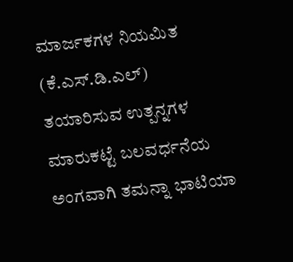ಮಾರ್ಜಕಗಳ ನಿಯಮಿತ (ಕೆ.ಎಸ್.ಡಿ.ಎಲ್) ತಯಾರಿಸುವ ಉತ್ಪನ್ನಗಳ ಮಾರುಕಟ್ಟೆ ಬಲವರ್ಧನೆಯ ಅಂಗವಾಗಿ ತಮನ್ನಾ ಭಾಟಿಯಾ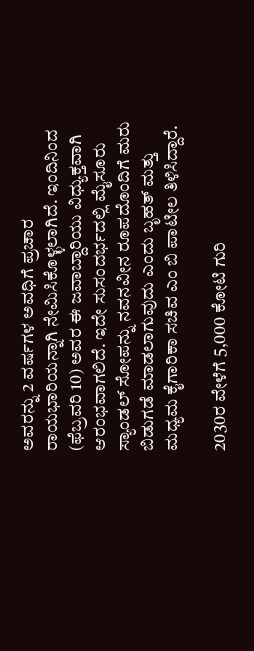ಅವರನ್ನು 2 ವರ್ಷಗಳ ಅವಧಿಗೆ ಪ್ರಚಾರ ರಾಯಭಾರಿಯನ್ನಾಗಿ ನೇಮಿಸಿಕೊಳ್ಳಲಾಗಿದೆ. ಇಂದಿನಿಂದ (ಫೆಬ್ರವರಿ 10) ಅವರ ಈ ಜವಾಬ್ದಾರಿಯು ವಿಧ್ಯುಕ್ತವಾಗಿ ಆರಂಭವಾಗಲಿದೆ. ಇದೇ ಸುಸಂದರ್ಭದಲ್ಲಿ ಮೈಸೂರು ಸ್ಯಾಂಡಲ್ ಸೋಪನ್ನು ನವನವೀನ ರೂಪದೊಂದಿಗೆ ಮರು ಬಿಡುಗಡೆ ಮಾಡಲಾಗುವುದು ಎಂದು ಬೃಹತ್ ಮತ್ತು ಮಧ್ಯಮ ಕೈಗಾರಿಕಾ ಸಚಿವ ಎಂ ಬಿ ಪಾಟೀಲ ತಿಳಿಸಿದ್ದಾರೆ.

2030ರ ವೇಳೆಗೆ 5,000 ಕೋಟಿ ಗುರಿ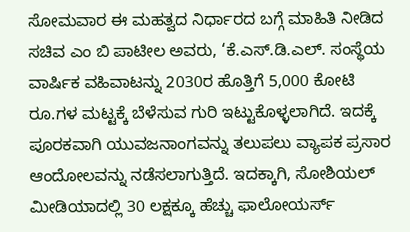ಸೋಮವಾರ ಈ ಮಹತ್ವದ ನಿರ್ಧಾರದ ಬಗ್ಗೆ ಮಾಹಿತಿ ನೀಡಿದ ಸಚಿವ ಎಂ ಬಿ ಪಾಟೀಲ ಅವರು, ‘ಕೆ.ಎಸ್.ಡಿ.ಎಲ್. ಸಂಸ್ಥೆಯ ವಾರ್ಷಿಕ ವಹಿವಾಟನ್ನು 2030ರ ಹೊತ್ತಿಗೆ 5,000 ಕೋಟಿ ರೂ.ಗಳ ಮಟ್ಟಕ್ಕೆ ಬೆಳೆಸುವ ಗುರಿ ಇಟ್ಟುಕೊಳ್ಳಲಾಗಿದೆ. ಇದಕ್ಕೆ ಪೂರಕವಾಗಿ ಯುವಜನಾಂಗವನ್ನು ತಲುಪಲು ವ್ಯಾಪಕ ಪ್ರಸಾರ ಆಂದೋಲವನ್ನು ನಡೆಸಲಾಗುತ್ತಿದೆ. ಇದಕ್ಕಾಗಿ, ಸೋಶಿಯಲ್ ಮೀಡಿಯಾದಲ್ಲಿ 30 ಲಕ್ಷಕ್ಕೂ ಹೆಚ್ಚು ಫಾಲೋಯರ್ಸ್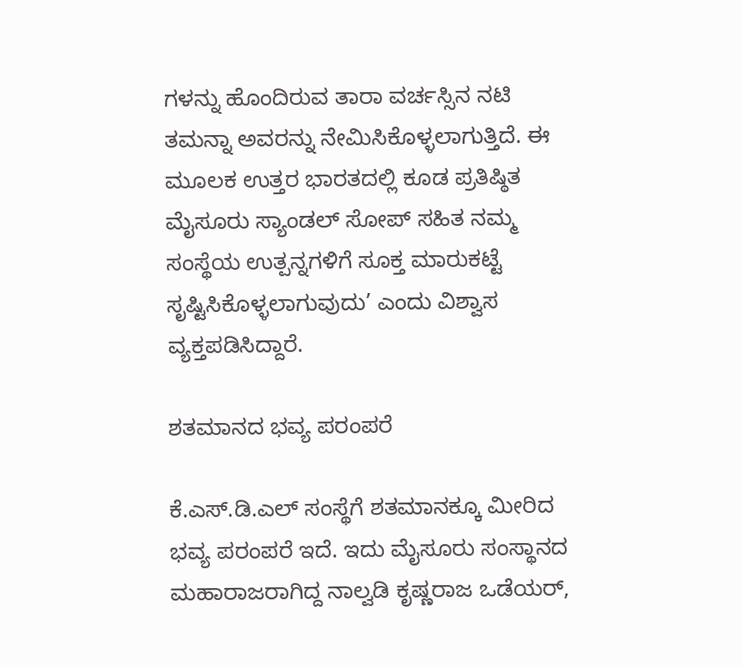ಗಳನ್ನು ಹೊಂದಿರುವ ತಾರಾ ವರ್ಚಸ್ಸಿನ ನಟಿ ತಮನ್ನಾ ಅವರನ್ನು ನೇಮಿಸಿಕೊಳ್ಳಲಾಗುತ್ತಿದೆ. ಈ ಮೂಲಕ ಉತ್ತರ ಭಾರತದಲ್ಲಿ ಕೂಡ ಪ್ರತಿಷ್ಠಿತ ಮೈಸೂರು ಸ್ಯಾಂಡಲ್ ಸೋಪ್ ಸಹಿತ ನಮ್ಮ ಸಂಸ್ಥೆಯ ಉತ್ಪನ್ನಗಳಿಗೆ ಸೂಕ್ತ ಮಾರುಕಟ್ಟೆ ಸೃಷ್ಟಿಸಿಕೊಳ್ಳಲಾಗುವುದು’ ಎಂದು ವಿಶ್ವಾಸ ವ್ಯಕ್ತಪಡಿಸಿದ್ದಾರೆ.

ಶತಮಾನದ ಭವ್ಯ ಪರಂಪರೆ

ಕೆ.ಎಸ್.ಡಿ.ಎಲ್ ಸಂಸ್ಥೆಗೆ ಶತಮಾನಕ್ಕೂ ಮೀರಿದ ಭವ್ಯ ಪರಂಪರೆ ಇದೆ. ಇದು ಮೈಸೂರು ಸಂಸ್ಥಾನದ ಮಹಾರಾಜರಾಗಿದ್ದ ನಾಲ್ವಡಿ ಕೃಷ್ಣರಾಜ ಒಡೆಯರ್,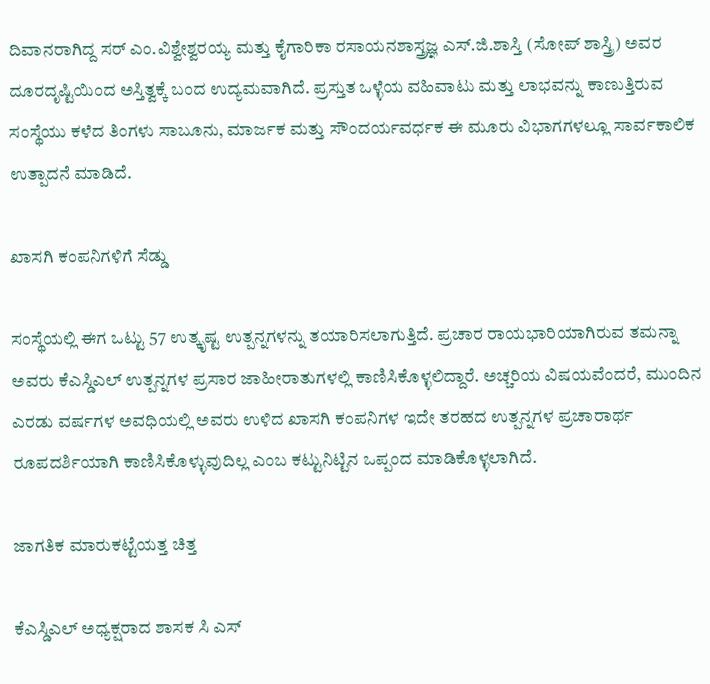ದಿವಾನರಾಗಿದ್ದ ಸರ್ ಎಂ.ವಿಶ್ವೇಶ್ವರಯ್ಯ ಮತ್ತು ಕೈಗಾರಿಕಾ ರಸಾಯನಶಾಸ್ತ್ರಜ್ಞ ಎಸ್.ಜಿ.ಶಾಸ್ತಿ (ಸೋಪ್ ಶಾಸ್ತ್ರಿ) ಅವರ ದೂರದೃಷ್ಟಿಯಿಂದ ಅಸ್ತಿತ್ವಕ್ಕೆ ಬಂದ ಉದ್ಯಮವಾಗಿದೆ. ಪ್ರಸ್ತುತ ಒಳ್ಳೆಯ ವಹಿವಾಟು ಮತ್ತು ಲಾಭವನ್ನು ಕಾಣುತ್ತಿರುವ ಸಂಸ್ಥೆಯು ಕಳೆದ ತಿಂಗಳು ಸಾಬೂನು, ಮಾರ್ಜಕ ಮತ್ತು ಸೌಂದರ್ಯವರ್ಧಕ ಈ ಮೂರು ವಿಭಾಗಗಳಲ್ಲೂ ಸಾರ್ವಕಾಲಿಕ ಉತ್ಪಾದನೆ ಮಾಡಿದೆ.

ಖಾಸಗಿ ಕಂಪನಿಗಳಿಗೆ ಸೆಡ್ಡು

ಸಂಸ್ಥೆಯಲ್ಲಿ ಈಗ ಒಟ್ಟು 57 ಉತ್ಕೃಷ್ಟ ಉತ್ಪನ್ನಗಳನ್ನು ತಯಾರಿಸಲಾಗುತ್ತಿದೆ. ಪ್ರಚಾರ ರಾಯಭಾರಿಯಾಗಿರುವ ತಮನ್ನಾ ಅವರು ಕೆಎಸ್ಡಿಎಲ್ ಉತ್ಪನ್ನಗಳ ಪ್ರಸಾರ ಜಾಹೀರಾತುಗಳಲ್ಲಿ ಕಾಣಿಸಿಕೊಳ್ಳಲಿದ್ದಾರೆ. ಅಚ್ಚರಿಯ ವಿಷಯವೆಂದರೆ, ಮುಂದಿನ ಎರಡು ವರ್ಷಗಳ ಅವಧಿಯಲ್ಲಿ ಅವರು ಉಳಿದ ಖಾಸಗಿ ಕಂಪನಿಗಳ ಇದೇ ತರಹದ ಉತ್ಪನ್ನಗಳ ಪ್ರಚಾರಾರ್ಥ ರೂಪದರ್ಶಿಯಾಗಿ ಕಾಣಿಸಿಕೊಳ್ಳುವುದಿಲ್ಲ ಎಂಬ ಕಟ್ಟುನಿಟ್ಟಿನ ಒಪ್ಪಂದ ಮಾಡಿಕೊಳ್ಳಲಾಗಿದೆ.

ಜಾಗತಿಕ ಮಾರುಕಟ್ಟೆಯತ್ತ ಚಿತ್ತ

ಕೆಎಸ್ಡಿಎಲ್ ಅಧ್ಯಕ್ಷರಾದ ಶಾಸಕ ಸಿ ಎಸ್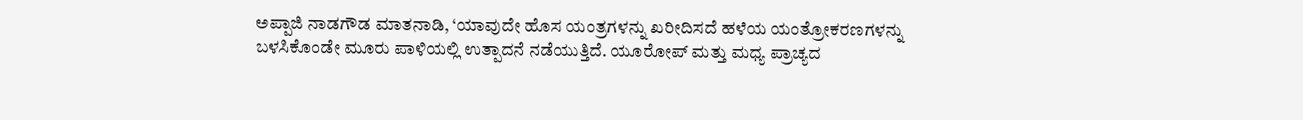ಅಪ್ಪಾಜಿ ನಾಡಗೌಡ ಮಾತನಾಡಿ, ‘ಯಾವುದೇ ಹೊಸ ಯಂತ್ರಗಳನ್ನು ಖರೀದಿಸದೆ ಹಳೆಯ ಯಂತ್ರೋಕರಣಗಳನ್ನು ಬಳಸಿಕೊಂಡೇ ಮೂರು ಪಾಳಿಯಲ್ಲಿ ಉತ್ಪಾದನೆ ನಡೆಯುತ್ತಿದೆ. ಯೂರೋಪ್ ಮತ್ತು ಮಧ್ಯ ಪ್ರಾಚ್ಯದ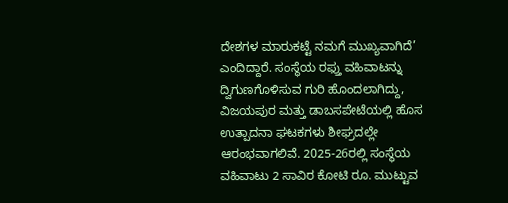ದೇಶಗಳ ಮಾರುಕಟ್ಟೆ ನಮಗೆ ಮುಖ್ಯವಾಗಿದೆ’ ಎಂದಿದ್ದಾರೆ. ಸಂಸ್ಥೆಯ ರಫ್ತು ವಹಿವಾಟನ್ನು ದ್ವಿಗುಣಗೊಳಿಸುವ ಗುರಿ ಹೊಂದಲಾಗಿದ್ದು, ವಿಜಯಪುರ ಮತ್ತು ಡಾಬಸಪೇಟೆಯಲ್ಲಿ ಹೊಸ ಉತ್ಪಾದನಾ ಘಟಕಗಳು ಶೀಘ್ರದಲ್ಲೇ ಆರಂಭವಾಗಲಿವೆ. 2025-26ರಲ್ಲಿ ಸಂಸ್ಥೆಯ ವಹಿವಾಟು 2 ಸಾವಿರ ಕೋಟಿ ರೂ. ಮುಟ್ಟುವ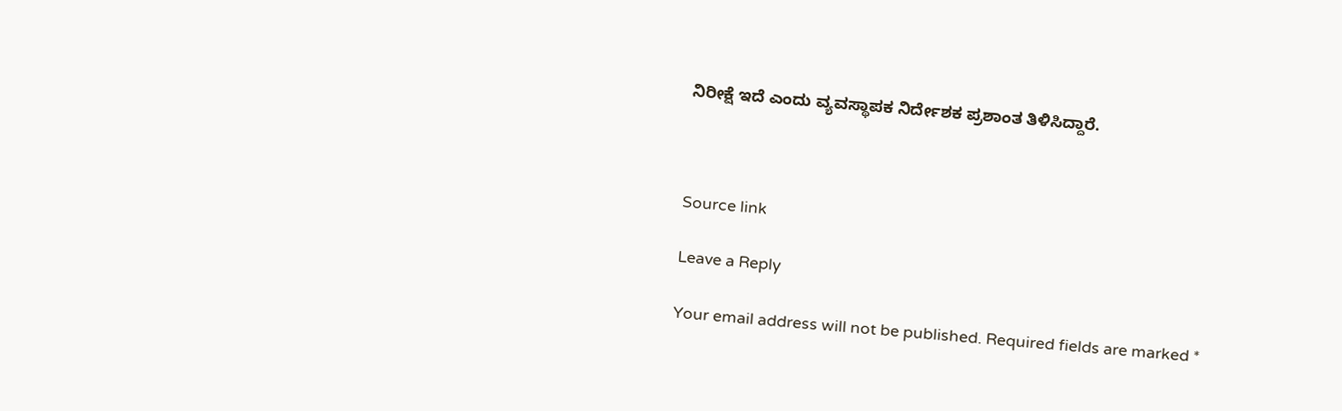ನಿರೀಕ್ಷೆ ಇದೆ ಎಂದು ವ್ಯವಸ್ಥಾಪಕ ನಿರ್ದೇಶಕ ಪ್ರಶಾಂತ ತಿಳಿಸಿದ್ದಾರೆ.



Source link

Leave a Reply

Your email address will not be published. Required fields are marked *